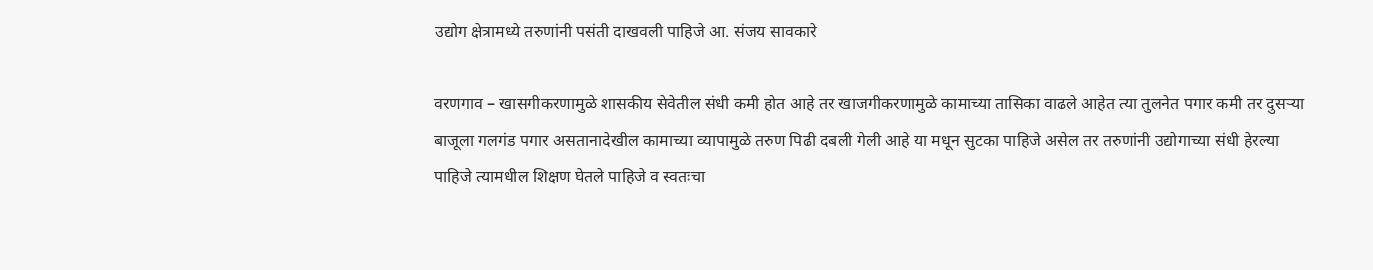उद्योग क्षेत्रामध्ये तरुणांनी पसंती दाखवली पाहिजे आ. संजय सावकारे

वरणगाव – खासगीकरणामुळे शासकीय सेवेतील संधी कमी होत आहे तर खाजगीकरणामुळे कामाच्या तासिका वाढले आहेत त्या तुलनेत पगार कमी तर दुसऱ्या बाजूला गलगंड पगार असतानादेखील कामाच्या व्यापामुळे तरुण पिढी दबली गेली आहे या मधून सुटका पाहिजे असेल तर तरुणांनी उद्योगाच्या संधी हेरल्या पाहिजे त्यामधील शिक्षण घेतले पाहिजे व स्वतःचा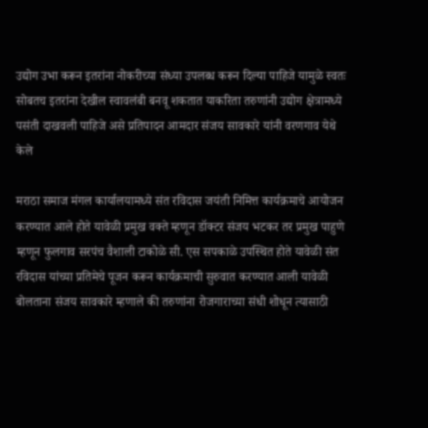उद्योग उभा करून इतरांना नोकरीच्या संध्या उपलब्ध करून दिल्या पाहिजे यामुळे स्वतः सोबतच इतरांना देखील स्वावलंबी बनवू शकतात याकरिता तरुणांनी उद्योग क्षेत्रामध्ये पसंती दाखवली पाहिजे असे प्रतिपादन आमदार संजय सावकारे यांनी वरणगाव येथे केले

मराठा समाज मंगल कार्यालयामध्ये संत रविदास जयंती निमित्त कार्यक्रमाचे आयोजन करण्यात आले होते यावेळी प्रमुख वक्ते म्हणून डॉक्टर संजय भटकर तर प्रमुख पाहुणे म्हणून फुलगाव सरपंच वैशाली टाकोळे सी. एस सपकाळे उपस्थित होते यावेळी संत रविदास यांच्या प्रतिमेचे पूजन करून कार्यक्रमाची सुरुवात करण्यात आली यावेळी बोलताना संजय सावकारे म्हणाले की तरुणांना रोजगाराच्या संधी शोधून त्यासाठी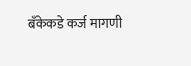बँकेकडे कर्ज मागणी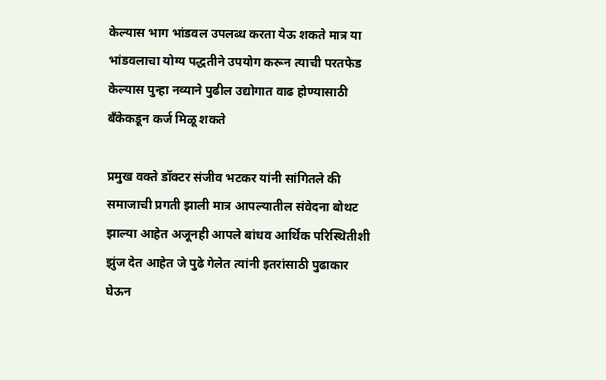केल्यास भाग भांडवल उपलब्ध करता येऊ शकते मात्र या भांडवलाचा योग्य पद्धतीने उपयोग करून त्याची परतफेड केल्यास पुन्हा नव्याने पुढील उद्योगात वाढ होण्यासाठी बँकेकडून कर्ज मिळू शकते

प्रमुख वक्ते डॉक्टर संजीव भटकर यांनी सांगितले की समाजाची प्रगती झाली मात्र आपल्यातील संवेदना बोथट झाल्या आहेत अजूनही आपले बांधव आर्थिक परिस्थितीशी झुंज देत आहेत जे पुढे गेलेत त्यांनी इतरांसाठी पुढाकार घेऊन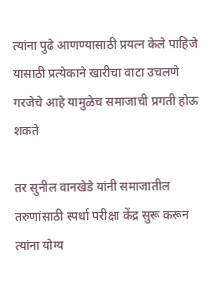त्यांना पुढे आणण्यासाठी प्रयत्न केले पाहिजे यासाठी प्रत्येकाने खारीचा वाटा उचलणे गरजेचे आहे यामुळेच समाजाची प्रगती होऊ शकते

तर सुनील वानखेडे यांनी समाजातील तरुणांसाठी स्पर्धा परीक्षा केंद्र सुरू करून त्यांना योग्य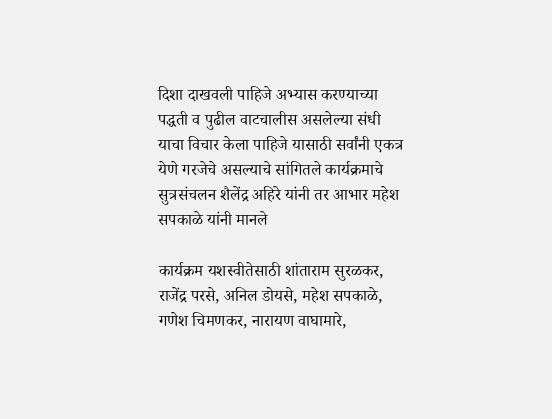दिशा दाखवली पाहिजे अभ्यास करण्याच्या पद्धती व पुढील वाटचालीस असलेल्या संधी याचा विचार केला पाहिजे यासाठी सर्वांनी एकत्र येणे गरजेचे असल्याचे सांगितले कार्यक्रमाचे सुत्रसंचलन शैलेंद्र अहिरे यांनी तर आभार महेश सपकाळे यांनी मानले

कार्यक्रम यशस्वीतेसाठी शांताराम सुरळकर, राजेंद्र परसे, अनिल डोयसे, महेश सपकाळे, गणेश चिमणकर, नारायण वाघामारे,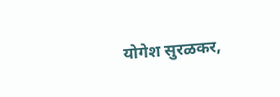योगेश सुरळकर,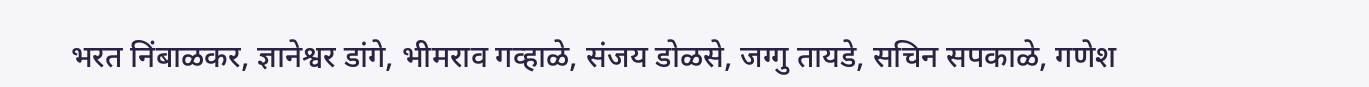भरत निंबाळकर, ज्ञानेश्वर डांगे, भीमराव गव्हाळे, संजय डोळसे, जग्गु तायडे, सचिन सपकाळे, गणेश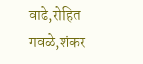वाढे,रोहित गवळे,शंकर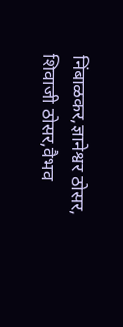निंबाळकर,ज्ञानेश्वर ठोसर, शिवाजी ठोसर,वैभव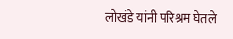लोखंडे यांनी परिश्रम घेतले